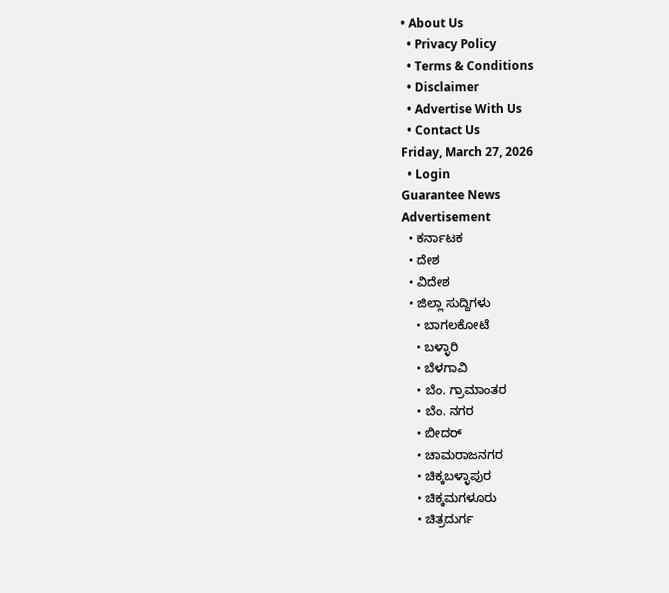• About Us
  • Privacy Policy
  • Terms & Conditions
  • Disclaimer
  • Advertise With Us
  • Contact Us
Friday, March 27, 2026
  • Login
Guarantee News
Advertisement
  • ಕರ್ನಾಟಕ
  • ದೇಶ
  • ವಿದೇಶ
  • ಜಿಲ್ಲಾ ಸುದ್ದಿಗಳು
    • ಬಾಗಲಕೋಟೆ
    • ಬಳ್ಳಾರಿ
    • ಬೆಳಗಾವಿ
    • ಬೆಂ. ಗ್ರಾಮಾಂತರ
    • ಬೆಂ. ನಗರ
    • ಬೀದರ್
    • ಚಾಮರಾಜನಗರ
    • ಚಿಕ್ಕಬಳ್ಳಾಪುರ
    • ಚಿಕ್ಕಮಗಳೂರು
    • ಚಿತ್ರದುರ್ಗ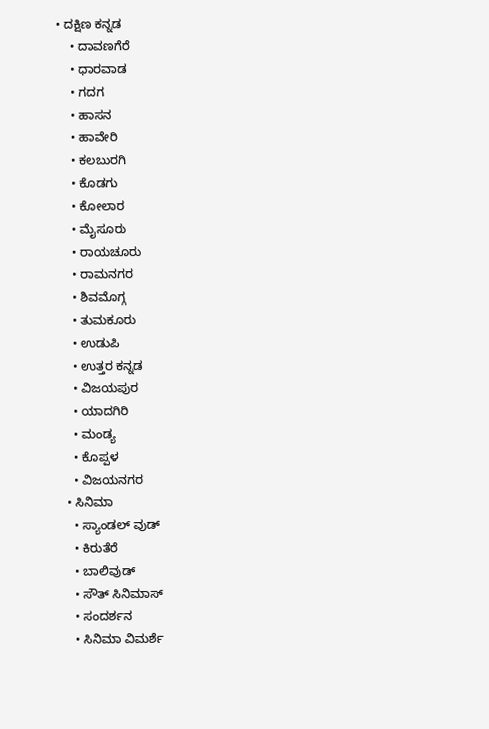• ದಕ್ಷಿಣ ಕನ್ನಡ
    • ದಾವಣಗೆರೆ
    • ಧಾರವಾಡ
    • ಗದಗ
    • ಹಾಸನ
    • ಹಾವೇರಿ
    • ಕಲಬುರಗಿ
    • ಕೊಡಗು
    • ಕೋಲಾರ
    • ಮೈಸೂರು
    • ರಾಯಚೂರು
    • ರಾಮನಗರ
    • ಶಿವಮೊಗ್ಗ
    • ತುಮಕೂರು
    • ಉಡುಪಿ
    • ಉತ್ತರ ಕನ್ನಡ
    • ವಿಜಯಪುರ
    • ಯಾದಗಿರಿ
    • ಮಂಡ್ಯ
    • ಕೊಪ್ಪಳ
    • ವಿಜಯನಗರ
  • ಸಿನಿಮಾ
    • ಸ್ಯಾಂಡಲ್ ವುಡ್
    • ಕಿರುತೆರೆ
    • ಬಾಲಿವುಡ್
    • ಸೌತ್ ಸಿನಿಮಾಸ್
    • ಸಂದರ್ಶನ
    • ಸಿನಿಮಾ ವಿಮರ್ಶೆ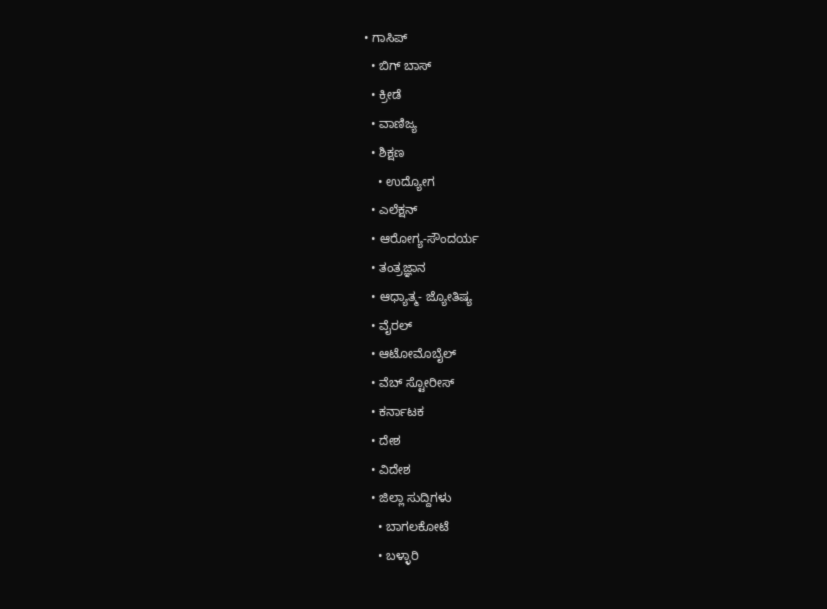• ಗಾಸಿಪ್
  • ಬಿಗ್ ಬಾಸ್
  • ಕ್ರೀಡೆ
  • ವಾಣಿಜ್ಯ
  • ಶಿಕ್ಷಣ
    • ಉದ್ಯೋಗ
  • ಎಲೆಕ್ಷನ್
  • ಆರೋಗ್ಯ-ಸೌಂದರ್ಯ
  • ತಂತ್ರಜ್ಞಾನ
  • ಆಧ್ಯಾತ್ಮ- ಜ್ಯೋತಿಷ್ಯ
  • ವೈರಲ್
  • ಆಟೋಮೊಬೈಲ್
  • ವೆಬ್ ಸ್ಟೋರೀಸ್
  • ಕರ್ನಾಟಕ
  • ದೇಶ
  • ವಿದೇಶ
  • ಜಿಲ್ಲಾ ಸುದ್ದಿಗಳು
    • ಬಾಗಲಕೋಟೆ
    • ಬಳ್ಳಾರಿ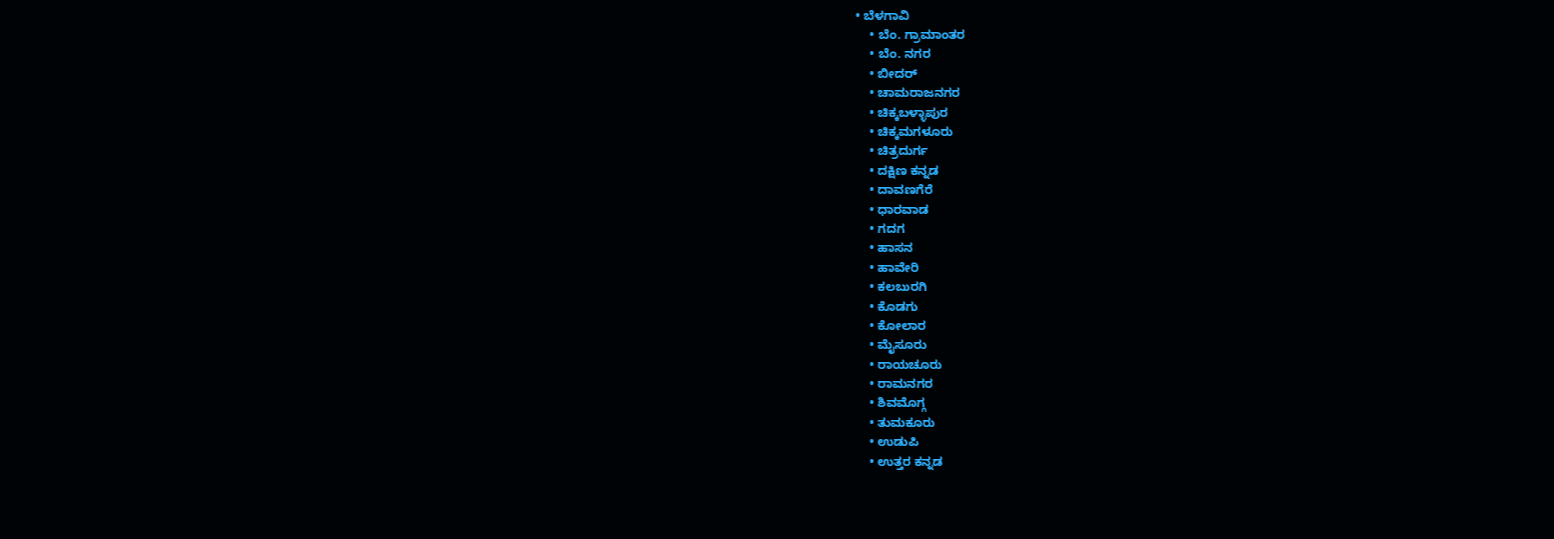• ಬೆಳಗಾವಿ
    • ಬೆಂ. ಗ್ರಾಮಾಂತರ
    • ಬೆಂ. ನಗರ
    • ಬೀದರ್
    • ಚಾಮರಾಜನಗರ
    • ಚಿಕ್ಕಬಳ್ಳಾಪುರ
    • ಚಿಕ್ಕಮಗಳೂರು
    • ಚಿತ್ರದುರ್ಗ
    • ದಕ್ಷಿಣ ಕನ್ನಡ
    • ದಾವಣಗೆರೆ
    • ಧಾರವಾಡ
    • ಗದಗ
    • ಹಾಸನ
    • ಹಾವೇರಿ
    • ಕಲಬುರಗಿ
    • ಕೊಡಗು
    • ಕೋಲಾರ
    • ಮೈಸೂರು
    • ರಾಯಚೂರು
    • ರಾಮನಗರ
    • ಶಿವಮೊಗ್ಗ
    • ತುಮಕೂರು
    • ಉಡುಪಿ
    • ಉತ್ತರ ಕನ್ನಡ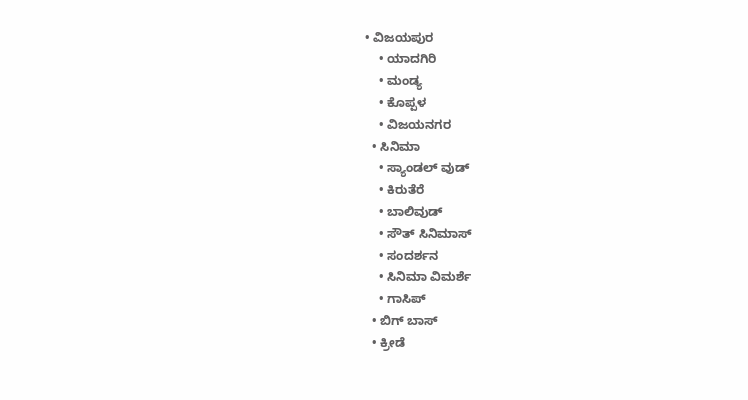• ವಿಜಯಪುರ
    • ಯಾದಗಿರಿ
    • ಮಂಡ್ಯ
    • ಕೊಪ್ಪಳ
    • ವಿಜಯನಗರ
  • ಸಿನಿಮಾ
    • ಸ್ಯಾಂಡಲ್ ವುಡ್
    • ಕಿರುತೆರೆ
    • ಬಾಲಿವುಡ್
    • ಸೌತ್ ಸಿನಿಮಾಸ್
    • ಸಂದರ್ಶನ
    • ಸಿನಿಮಾ ವಿಮರ್ಶೆ
    • ಗಾಸಿಪ್
  • ಬಿಗ್ ಬಾಸ್
  • ಕ್ರೀಡೆ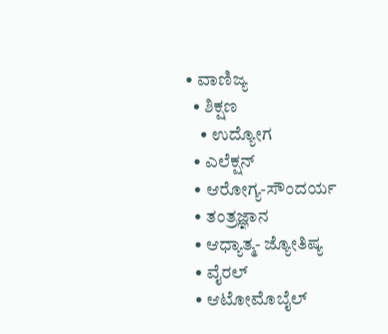• ವಾಣಿಜ್ಯ
  • ಶಿಕ್ಷಣ
    • ಉದ್ಯೋಗ
  • ಎಲೆಕ್ಷನ್
  • ಆರೋಗ್ಯ-ಸೌಂದರ್ಯ
  • ತಂತ್ರಜ್ಞಾನ
  • ಆಧ್ಯಾತ್ಮ- ಜ್ಯೋತಿಷ್ಯ
  • ವೈರಲ್
  • ಆಟೋಮೊಬೈಲ್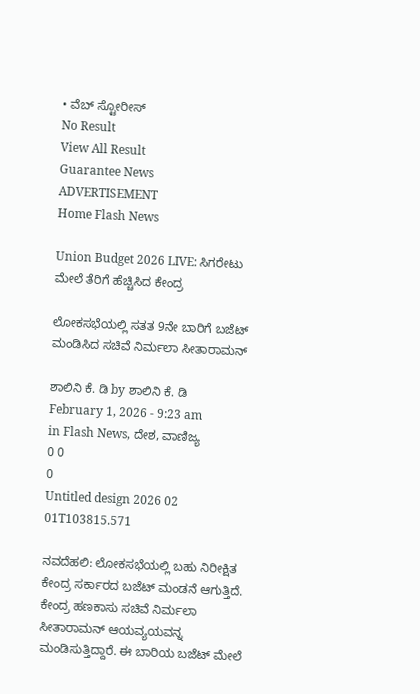• ವೆಬ್ ಸ್ಟೋರೀಸ್
No Result
View All Result
Guarantee News
ADVERTISEMENT
Home Flash News

Union Budget 2026 LIVE: ಸಿಗರೇಟು ಮೇಲೆ ತೆರಿಗೆ ಹೆಚ್ಚಿಸಿದ ಕೇಂದ್ರ

ಲೋಕಸಭೆಯಲ್ಲಿ ಸತತ 9ನೇ ಬಾರಿಗೆ ಬಜೆಟ್‌ ಮಂಡಿಸಿದ ಸಚಿವೆ ನಿರ್ಮಲಾ ಸೀತಾರಾಮನ್

ಶಾಲಿನಿ ಕೆ. ಡಿ by ಶಾಲಿನಿ ಕೆ. ಡಿ
February 1, 2026 - 9:23 am
in Flash News, ದೇಶ, ವಾಣಿಜ್ಯ
0 0
0
Untitled design 2026 02 01T103815.571

ನವದೆಹಲಿ: ಲೋಕಸಭೆಯಲ್ಲಿ ಬಹು ನಿರೀಕ್ಷಿತ ಕೇಂದ್ರ ಸರ್ಕಾರದ ಬಜೆಟ್ ಮಂಡನೆ ಆಗುತ್ತಿದೆ. ಕೇಂದ್ರ ಹಣಕಾಸು ಸಚಿವೆ ನಿರ್ಮಲಾ ಸೀತಾರಾಮನ್ ಆಯವ್ಯಯವನ್ನ ಮಂಡಿಸುತ್ತಿದ್ದಾರೆ. ಈ ಬಾರಿಯ ಬಜೆಟ್ ಮೇಲೆ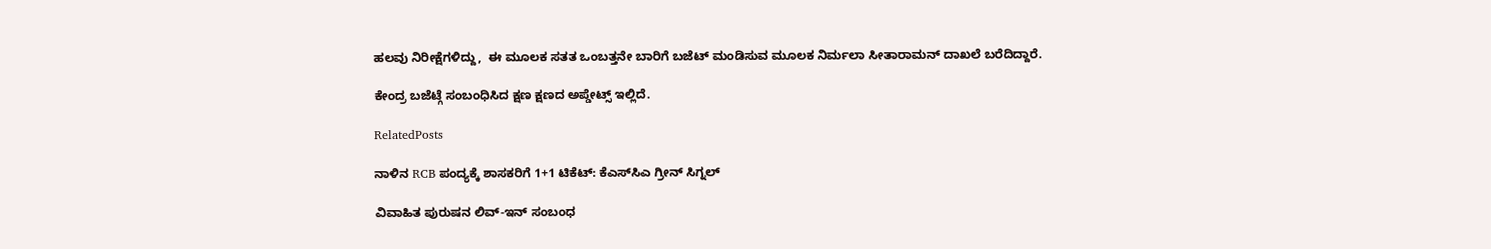ಹಲವು ನಿರೀಕ್ಷೆಗಳಿದ್ದು,  ಈ ಮೂಲಕ ಸತತ ಒಂಬತ್ತನೇ ಬಾರಿಗೆ ಬಜೆಟ್ ಮಂಡಿಸುವ ಮೂಲಕ ನಿರ್ಮಲಾ ಸೀತಾರಾಮನ್ ದಾಖಲೆ ಬರೆದಿದ್ದಾರೆ.

ಕೇಂದ್ರ ಬಜೆಟ್ಗೆ ಸಂಬಂಧಿಸಿದ ಕ್ಷಣ ಕ್ಷಣದ ಅಪ್ಡೇಟ್ಸ್ ಇಲ್ಲಿದೆ.

RelatedPosts

ನಾಳಿನ RCB ಪಂದ್ಯಕ್ಕೆ ಶಾಸಕರಿಗೆ 1+1 ಟಿಕೆಟ್: ಕೆಎಸ್‌ಸಿಎ ಗ್ರೀನ್ ಸಿಗ್ನಲ್

ವಿವಾಹಿತ ಪುರುಷನ ಲಿವ್-ಇನ್ ಸಂಬಂಧ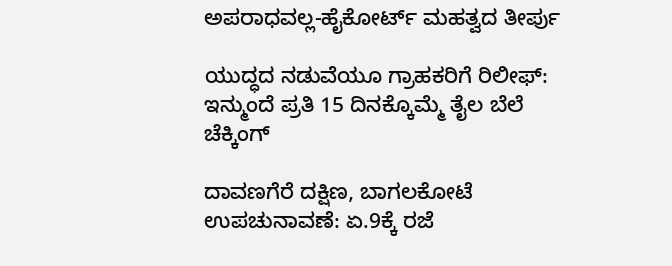ಅಪರಾಧವಲ್ಲ-ಹೈಕೋರ್ಟ್ ಮಹತ್ವದ ತೀರ್ಪು

ಯುದ್ಧದ ನಡುವೆಯೂ ಗ್ರಾಹಕರಿಗೆ ರಿಲೀಫ್: ಇನ್ಮುಂದೆ ಪ್ರತಿ 15 ದಿನಕ್ಕೊಮ್ಮೆ ತೈಲ ಬೆಲೆ ಚೆಕ್ಕಿಂಗ್

ದಾವಣಗೆರೆ ದಕ್ಷಿಣ, ಬಾಗಲಕೋಟೆ ಉಪಚುನಾವಣೆ: ಏ.9ಕ್ಕೆ ರಜೆ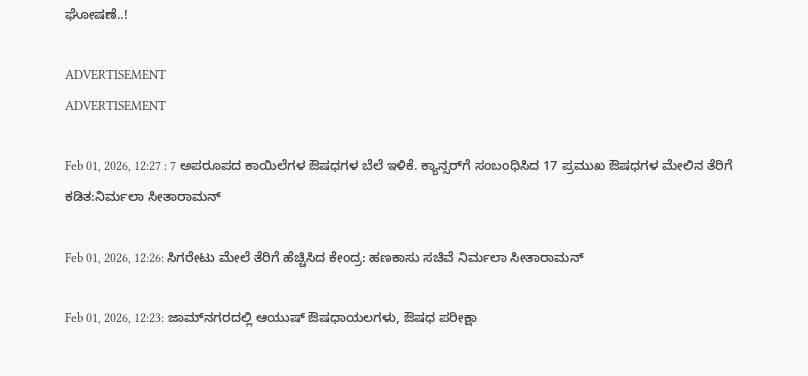ಘೋಷಣೆ..!

ADVERTISEMENT
ADVERTISEMENT

Feb 01, 2026, 12:27 : 7 ಅಪರೂಪದ ಕಾಯಿಲೆಗಳ ಔಷಧಗಳ ಬೆಲೆ ಇಳಿಕೆ. ಕ್ಯಾನ್ಸರ್‌ಗೆ ಸಂಬಂಧಿಸಿದ 17 ಪ್ರಮುಖ ಔಷಧಗಳ ಮೇಲಿನ ತೆರಿಗೆ ಕಡಿತ:ನಿರ್ಮಲಾ ಸೀತಾರಾಮನ್‌

Feb 01, 2026, 12:26: ಸಿಗರೇಟು ಮೇಲೆ ತೆರಿಗೆ ಹೆಚ್ಚಿಸಿದ ಕೇಂದ್ರ: ಹಣಕಾಸು ಸಚಿವೆ ನಿರ್ಮಲಾ ಸೀತಾರಾಮನ್‌

Feb 01, 2026, 12:23: ಜಾಮ್‌ನಗರದಲ್ಲಿ ಆಯುಷ್ ಔಷಧಾಯಲಗಳು, ಔಷಧ ಪರೀಕ್ಷಾ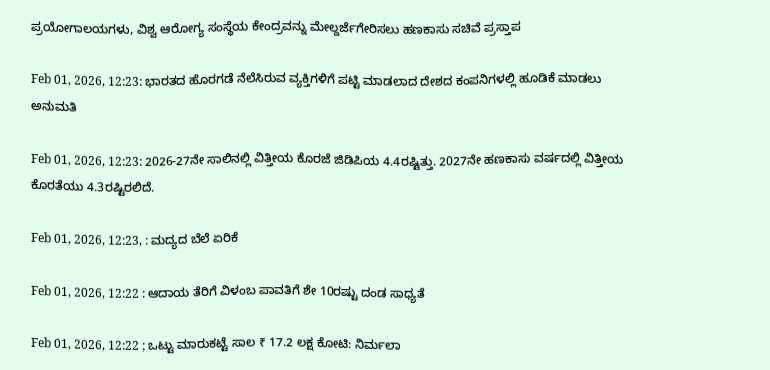ಪ್ರಯೋಗಾಲಯಗಳು, ವಿಶ್ವ ಆರೋಗ್ಯ ಸಂಸ್ಥೆಯ ಕೇಂದ್ರವನ್ನು ಮೇಲ್ದರ್ಜೆಗೇರಿಸಲು ಹಣಕಾಸು ಸಚಿವೆ ಪ್ರಸ್ತಾಪ

Feb 01, 2026, 12:23: ಭಾರತದ ಹೊರಗಡೆ ನೆಲೆಸಿರುವ ವ್ಯಕ್ತಿಗಳಿಗೆ ಪಟ್ಟಿ ಮಾಡಲಾದ ದೇಶದ ಕಂಪನಿಗಳಲ್ಲಿ ಹೂಡಿಕೆ ಮಾಡಲು ಅನುಮತಿ

Feb 01, 2026, 12:23: 2026-27ನೇ ಸಾಲಿನಲ್ಲಿ ವಿತ್ತೀಯ ಕೊರಜೆ ಜಿಡಿಪಿಯ 4.4ರಷ್ಟಿತ್ತು. 2027ನೇ ಹಣಕಾಸು ವರ್ಷದಲ್ಲಿ ವಿತ್ತೀಯ ಕೊರತೆಯು 4.3ರಷ್ಟಿರಲಿದೆ.

Feb 01, 2026, 12:23, : ಮದ್ಯದ ಬೆಲೆ ಏರಿಕೆ

Feb 01, 2026, 12:22 : ಆದಾಯ ತೆರಿಗೆ ವಿಳಂಬ ಪಾವತಿಗೆ ಶೇ 10ರಷ್ಟು ದಂಡ ಸಾಧ್ಯತೆ

Feb 01, 2026, 12:22 ; ಒಟ್ಟು ಮಾರುಕಟ್ಟೆ ಸಾಲ ₹ 17.2 ಲಕ್ಷ ಕೋಟಿ: ನಿರ್ಮಲಾ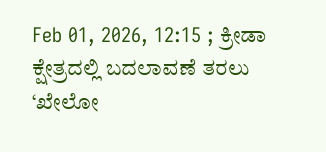Feb 01, 2026, 12:15 ; ಕ್ರೀಡಾ ಕ್ಷೇತ್ರದಲ್ಲಿ ಬದಲಾವಣೆ ತರಲು ‘ಖೇಲೋ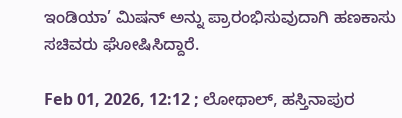ಇಂಡಿಯಾ’ ಮಿಷನ್ ಅನ್ನು ಪ್ರಾರಂಭಿಸುವುದಾಗಿ ಹಣಕಾಸು ಸಚಿವರು ಘೋಷಿಸಿದ್ದಾರೆ.

Feb 01, 2026, 12:12 ; ಲೋಥಾಲ್, ಹಸ್ತಿನಾಪುರ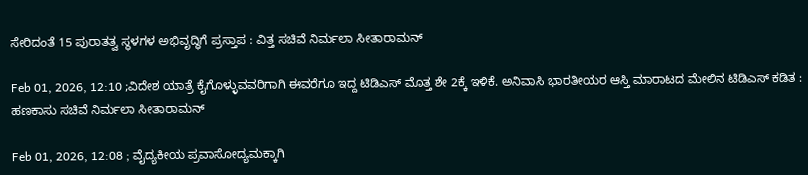ಸೇರಿದಂತೆ 15 ಪುರಾತತ್ವ ಸ್ಥಳಗಳ ಅಭಿವೃದ್ಧಿಗೆ ಪ್ರಸ್ತಾಪ : ವಿತ್ತ ಸಚಿವೆ ನಿರ್ಮಲಾ ಸೀತಾರಾಮನ್‌

Feb 01, 2026, 12:10 ;ವಿದೇಶ ಯಾತ್ರೆ ಕೈಗೊಳ್ಳುವವರಿಗಾಗಿ ಈವರೆಗೂ ಇದ್ದ ಟಿಡಿಎಸ್ ಮೊತ್ತ ಶೇ 2ಕ್ಕೆ ಇಳಿಕೆ. ಅನಿವಾಸಿ ಭಾರತೀಯರ ಆಸ್ತಿ ಮಾರಾಟದ ಮೇಲಿನ ಟಿಡಿಎಸ್ ಕಡಿತ : ಹಣಕಾಸು ಸಚಿವೆ ನಿರ್ಮಲಾ ಸೀತಾರಾಮನ್‌

Feb 01, 2026, 12:08 ; ವೈದ್ಯಕೀಯ ಪ್ರವಾಸೋದ್ಯಮಕ್ಕಾಗಿ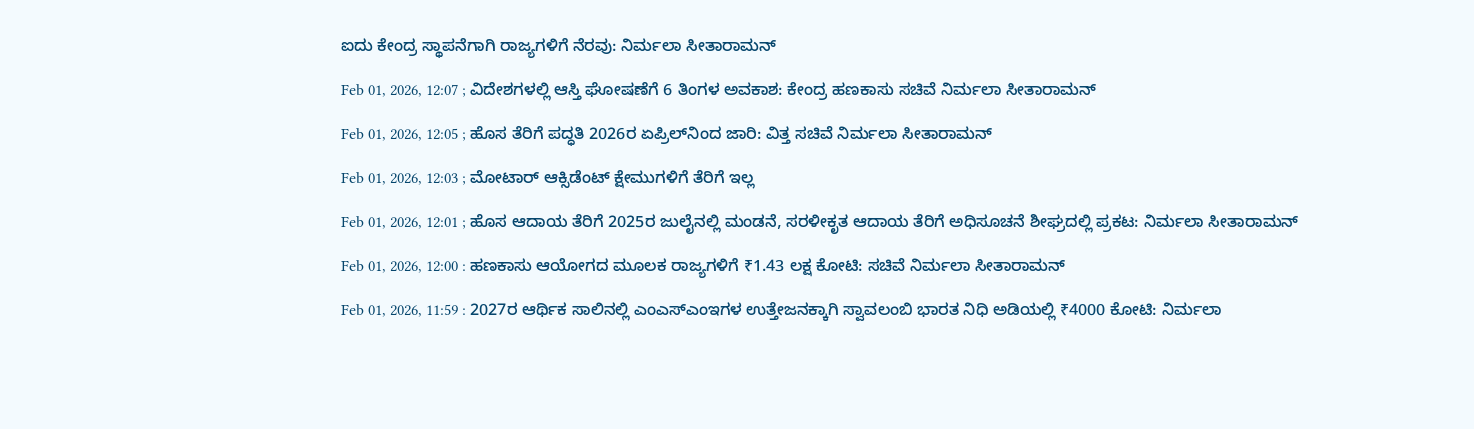ಐದು ಕೇಂದ್ರ ಸ್ಥಾಪನೆಗಾಗಿ ರಾಜ್ಯಗಳಿಗೆ ನೆರವು: ನಿರ್ಮಲಾ ಸೀತಾರಾಮನ್‌

Feb 01, 2026, 12:07 ; ವಿದೇಶಗಳಲ್ಲಿ ಆಸ್ತಿ ಘೋಷಣೆಗೆ 6 ತಿಂಗಳ ಅವಕಾಶ: ಕೇಂದ್ರ ಹಣಕಾಸು ಸಚಿವೆ ನಿರ್ಮಲಾ ಸೀತಾರಾಮನ್‌

Feb 01, 2026, 12:05 ; ಹೊಸ ತೆರಿಗೆ ಪದ್ಧತಿ 2026ರ ಏಪ್ರಿಲ್‌ನಿಂದ ಜಾರಿ: ವಿತ್ತ ಸಚಿವೆ ನಿರ್ಮಲಾ ಸೀತಾರಾಮನ್‌

Feb 01, 2026, 12:03 ; ಮೋಟಾರ್ ಆಕ್ಸಿಡೆಂಟ್ ಕ್ಷೇಮುಗಳಿಗೆ ತೆರಿಗೆ ಇಲ್ಲ

Feb 01, 2026, 12:01 ; ಹೊಸ ಆದಾಯ ತೆರಿಗೆ 2025ರ ಜುಲೈನಲ್ಲಿ ಮಂಡನೆ, ಸರಳೀಕೃತ ಆದಾಯ ತೆರಿಗೆ ಅಧಿಸೂಚನೆ ಶೀಘ್ರದಲ್ಲಿ ಪ್ರಕಟ: ನಿರ್ಮಲಾ ಸೀತಾರಾಮನ್‌

Feb 01, 2026, 12:00 : ಹಣಕಾಸು ಆಯೋಗದ ಮೂಲಕ ರಾಜ್ಯಗಳಿಗೆ ₹1.43 ಲಕ್ಷ ಕೋಟಿ: ಸಚಿವೆ ನಿರ್ಮಲಾ ಸೀತಾರಾಮನ್‌

Feb 01, 2026, 11:59 : 2027ರ ಆರ್ಥಿಕ ಸಾಲಿನಲ್ಲಿ ಎಂಎಸ್‌ಎಂಇಗಳ ಉತ್ತೇಜನಕ್ಕಾಗಿ ಸ್ವಾವಲಂಬಿ ಭಾರತ ನಿಧಿ ಅಡಿಯಲ್ಲಿ ₹4000 ಕೋಟಿ: ನಿರ್ಮಲಾ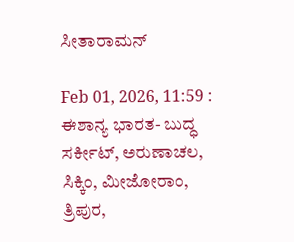ಸೀತಾರಾಮನ್‌

Feb 01, 2026, 11:59 : ಈಶಾನ್ಯ ಭಾರತ- ಬುದ್ಧ ಸರ್ಕೀಟ್, ಅರುಣಾಚಲ, ಸಿಕ್ಕಿಂ, ಮೀಜೋರಾಂ, ತ್ರಿಪುರ,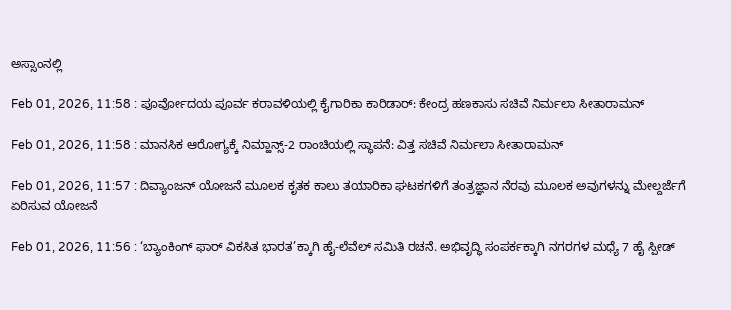ಅಸ್ಸಾಂನಲ್ಲಿ

Feb 01, 2026, 11:58 : ಪೂರ್ವೋದಯ ಪೂರ್ವ ಕರಾವಳಿಯಲ್ಲಿ ಕೈಗಾರಿಕಾ ಕಾರಿಡಾರ್: ಕೇಂದ್ರ ಹಣಕಾಸು ಸಚಿವೆ ನಿರ್ಮಲಾ ಸೀತಾರಾಮನ್‌

Feb 01, 2026, 11:58 : ಮಾನಸಿಕ ಆರೋಗ್ಯಕ್ಕೆ ನಿಮ್ಹಾನ್ಸ್-2 ರಾಂಚಿಯಲ್ಲಿ ಸ್ಥಾಪನೆ: ವಿತ್ತ ಸಚಿವೆ ನಿರ್ಮಲಾ ಸೀತಾರಾಮನ್‌‌

Feb 01, 2026, 11:57 : ದಿವ್ಯಾಂಜನ್ ಯೋಜನೆ ಮೂಲಕ ಕೃತಕ ಕಾಲು ತಯಾರಿಕಾ ಘಟಕಗಳಿಗೆ ತಂತ್ರಜ್ಞಾನ ನೆರವು ಮೂಲಕ ಅವುಗಳನ್ನು ಮೇಲ್ದರ್ಜೆಗೆ ಏರಿಸುವ ಯೋಜನೆ

Feb 01, 2026, 11:56 : ‘ಬ್ಯಾಂಕಿಂಗ್ ಫಾರ್ ವಿಕಸಿತ ಭಾರತ’ಕ್ಕಾಗಿ ಹೈ-ಲೆವೆಲ್ ಸಮಿತಿ ರಚನೆ. ಅಭಿವೃದ್ಧಿ ಸಂಪರ್ಕಕ್ಕಾಗಿ ನಗರಗಳ ಮಧ್ಯೆ 7 ಹೈ ಸ್ಪೀಡ್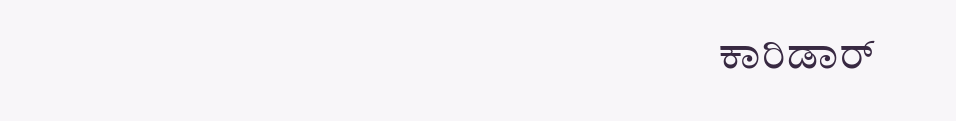ಕಾರಿಡಾರ್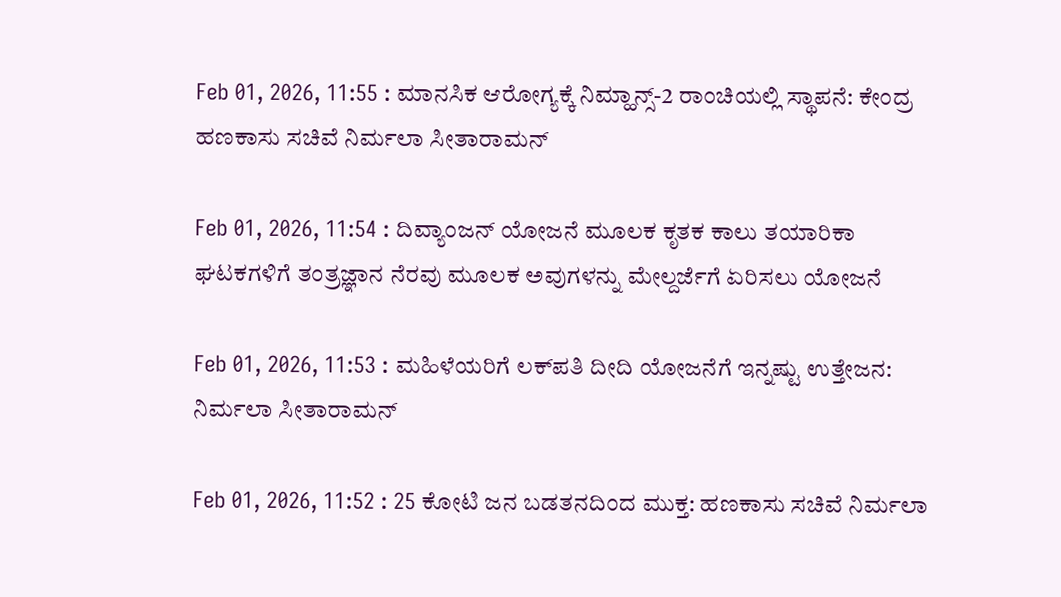Feb 01, 2026, 11:55 : ಮಾನಸಿಕ ಆರೋಗ್ಯಕ್ಕೆ ನಿಮ್ಹಾನ್ಸ್-2 ರಾಂಚಿಯಲ್ಲಿ ಸ್ಥಾಪನೆ: ಕೇಂದ್ರ ಹಣಕಾಸು ಸಚಿವೆ ನಿರ್ಮಲಾ ಸೀತಾರಾಮನ್‌

Feb 01, 2026, 11:54 : ದಿವ್ಯಾಂಜನ್ ಯೋಜನೆ ಮೂಲಕ ಕೃತಕ ಕಾಲು ತಯಾರಿಕಾ ಘಟಕಗಳಿಗೆ ತಂತ್ರಜ್ಞಾನ ನೆರವು ಮೂಲಕ ಅವುಗಳನ್ನು ಮೇಲ್ದರ್ಜೆಗೆ ಏರಿಸಲು ಯೋಜನೆ

Feb 01, 2026, 11:53 : ಮಹಿಳೆಯರಿಗೆ ಲಕ್‌ಪತಿ ದೀದಿ ಯೋಜನೆಗೆ ಇನ್ನಷ್ಟು ಉತ್ತೇಜನ: ನಿರ್ಮಲಾ ಸೀತಾರಾಮನ್‌

Feb 01, 2026, 11:52 : 25 ಕೋಟಿ ಜನ ಬಡತನದಿಂದ ಮುಕ್ತ: ಹಣಕಾಸು ಸಚಿವೆ ನಿರ್ಮಲಾ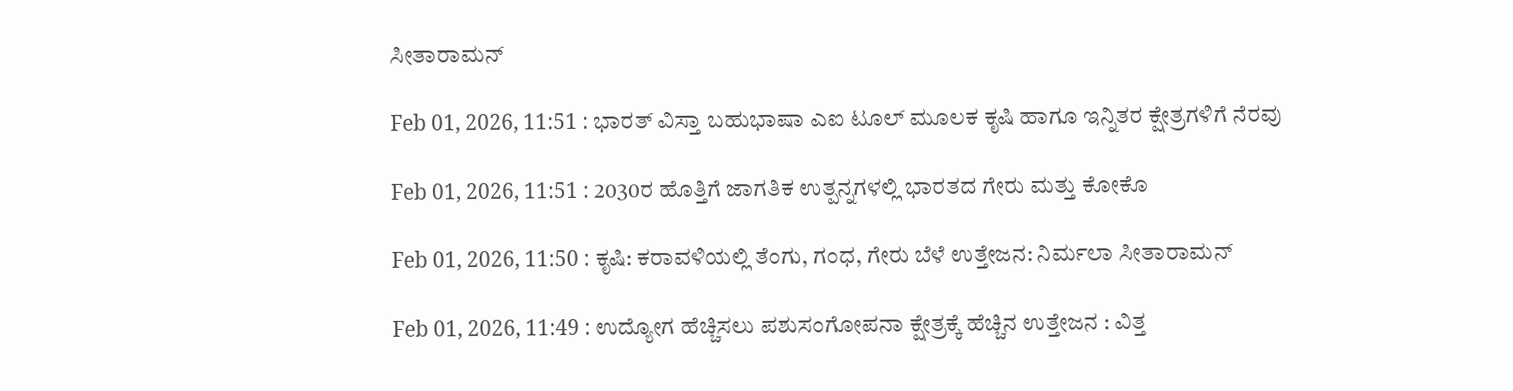ಸೀತಾರಾಮನ್‌

Feb 01, 2026, 11:51 : ಭಾರತ್ ವಿಸ್ತಾ ಬಹುಭಾಷಾ ಎಐ ಟೂಲ್ ಮೂಲಕ ಕೃಷಿ ಹಾಗೂ ಇನ್ನಿತರ ಕ್ಷೇತ್ರಗಳಿಗೆ ನೆರವು

Feb 01, 2026, 11:51 : 2030ರ ಹೊತ್ತಿಗೆ ಜಾಗತಿಕ ಉತ್ಪನ್ನಗಳಲ್ಲಿ ಭಾರತದ ಗೇರು ಮತ್ತು ಕೋಕೊ

Feb 01, 2026, 11:50 : ಕೃಷಿ: ಕರಾವಳಿಯಲ್ಲಿ ತೆಂಗು, ಗಂಧ, ಗೇರು ಬೆಳೆ ಉತ್ತೇಜನ: ನಿರ್ಮಲಾ ಸೀತಾರಾಮನ್‌

Feb 01, 2026, 11:49 : ಉದ್ಯೋಗ ಹೆಚ್ಚಿಸಲು ಪಶುಸಂಗೋಪನಾ ಕ್ಷೇತ್ರಕ್ಕೆ ಹೆಚ್ಚಿನ ಉತ್ತೇಜನ : ವಿತ್ತ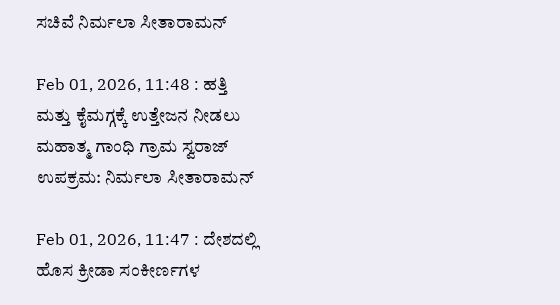ಸಚಿವೆ ನಿರ್ಮಲಾ ಸೀತಾರಾಮನ್‌

Feb 01, 2026, 11:48 : ಹತ್ತಿ ಮತ್ತು ಕೈಮಗ್ಗಕ್ಕೆ ಉತ್ತೇಜನ ನೀಡಲು ಮಹಾತ್ಮ ಗಾಂಧಿ ಗ್ರಾಮ ಸ್ವರಾಜ್ ಉಪಕ್ರಮ: ನಿರ್ಮಲಾ ಸೀತಾರಾಮನ್‌

Feb 01, 2026, 11:47 : ದೇಶದಲ್ಲಿ ಹೊಸ ಕ್ರೀಡಾ ಸಂಕೀರ್ಣಗಳ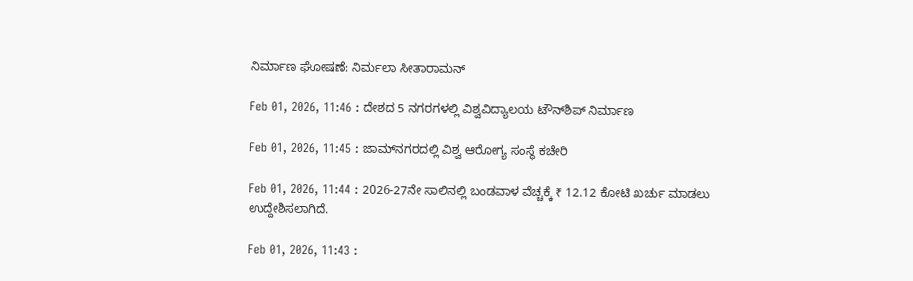ನಿರ್ಮಾಣ ಘೋಷಣೆ: ನಿರ್ಮಲಾ ಸೀತಾರಾಮನ್‌

Feb 01, 2026, 11:46 : ದೇಶದ 5 ನಗರಗಳಲ್ಲಿ ವಿಶ್ವವಿದ್ಯಾಲಯ ಟೌನ್‌ಶಿಪ್ ನಿರ್ಮಾಣ

Feb 01, 2026, 11:45 : ಜಾಮ್‌ನಗರದಲ್ಲಿ ವಿಶ್ವ ಆರೋಗ್ಯ ಸಂಸ್ಥೆ ಕಚೇರಿ

Feb 01, 2026, 11:44 : 2026-27ನೇ ಸಾಲಿನಲ್ಲಿ ಬಂಡವಾಳ ವೆಚ್ಚಕ್ಕೆ ₹ 12.12 ಕೋಟಿ ಖರ್ಚು ಮಾಡಲು ಉದ್ದೇಶಿಸಲಾಗಿದೆ.

Feb 01, 2026, 11:43 :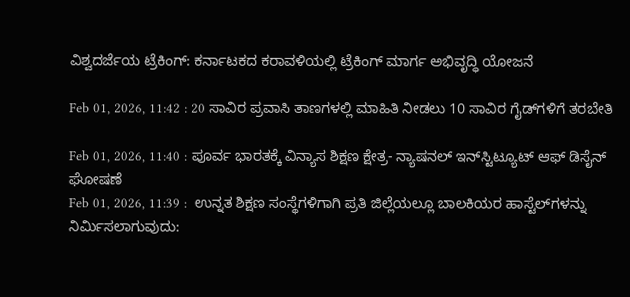ವಿಶ್ವದರ್ಜೆಯ ಟ್ರೆಕಿಂಗ್: ಕರ್ನಾಟಕದ ಕರಾವಳಿಯಲ್ಲಿ ಟ್ರೆಕಿಂಗ್ ಮಾರ್ಗ ಅಭಿವೃದ್ಧಿ ಯೋಜನೆ

Feb 01, 2026, 11:42 : 20 ಸಾವಿರ ಪ್ರವಾಸಿ ತಾಣಗಳಲ್ಲಿ ಮಾಹಿತಿ ನೀಡಲು 10 ಸಾವಿರ ಗೈಡ್‌ಗಳಿಗೆ ತರಬೇತಿ

Feb 01, 2026, 11:40 : ಪೂರ್ವ ಭಾರತಕ್ಕೆ ವಿನ್ಯಾಸ ಶಿಕ್ಷಣ ಕ್ಷೇತ್ರ- ನ್ಯಾಷನಲ್ ಇನ್‌ಸ್ಟಿಟ್ಯೂಟ್ ಆಫ್ ಡಿಸೈನ್ ಘೋಷಣೆ
Feb 01, 2026, 11:39 :  ಉನ್ನತ ಶಿಕ್ಷಣ ಸಂಸ್ಥೆಗಳಿಗಾಗಿ ಪ್ರತಿ ಜಿಲ್ಲೆಯಲ್ಲೂ ಬಾಲಕಿಯರ ಹಾಸ್ಟೆಲ್‌ಗಳನ್ನು ನಿರ್ಮಿಸಲಾಗುವುದು: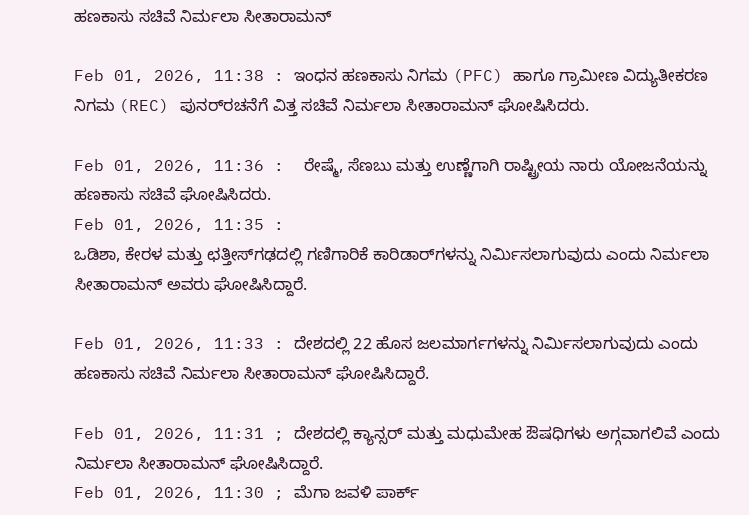ಹಣಕಾಸು ಸಚಿವೆ ನಿರ್ಮಲಾ ಸೀತಾರಾಮನ್

Feb 01, 2026, 11:38 : ಇಂಧನ ಹಣಕಾಸು ನಿಗಮ (PFC) ಹಾಗೂ ಗ್ರಾಮೀಣ ವಿದ್ಯುತೀಕರಣ ನಿಗಮ (REC) ಪುನರ್‌ರಚನೆಗೆ ವಿತ್ತ ಸಚಿವೆ ನಿರ್ಮಲಾ ಸೀತಾರಾಮನ್ ಘೋಷಿಸಿದರು.

Feb 01, 2026, 11:36 :  ರೇಷ್ಮೆ, ಸೆಣಬು ಮತ್ತು ಉಣ್ಣೆಗಾಗಿ ರಾಷ್ಟ್ರೀಯ ನಾರು ಯೋಜನೆಯನ್ನು ಹಣಕಾಸು ಸಚಿವೆ ಘೋಷಿಸಿದರು.
Feb 01, 2026, 11:35 :
ಒಡಿಶಾ, ಕೇರಳ ಮತ್ತು ಛತ್ತೀಸ್‌ಗಢದಲ್ಲಿ ಗಣಿಗಾರಿಕೆ ಕಾರಿಡಾರ್‌ಗಳನ್ನು ನಿರ್ಮಿಸಲಾಗುವುದು ಎಂದು ನಿರ್ಮಲಾ ಸೀತಾರಾಮನ್‌ ಅವರು ಘೋಷಿಸಿದ್ದಾರೆ.

Feb 01, 2026, 11:33 : ದೇಶದಲ್ಲಿ 22 ಹೊಸ ಜಲಮಾರ್ಗಗಳನ್ನು ನಿರ್ಮಿಸಲಾಗುವುದು ಎಂದು ಹಣಕಾಸು ಸಚಿವೆ ನಿರ್ಮಲಾ ಸೀತಾರಾಮನ್‌ ಘೋಷಿಸಿದ್ದಾರೆ.

Feb 01, 2026, 11:31 ; ದೇಶದಲ್ಲಿ ಕ್ಯಾನ್ಸರ್ ಮತ್ತು ಮಧುಮೇಹ ಔಷಧಿಗಳು ಅಗ್ಗವಾಗಲಿವೆ ಎಂದು ನಿರ್ಮಲಾ ಸೀತಾರಾಮನ್ ಘೋಷಿಸಿದ್ದಾರೆ.
Feb 01, 2026, 11:30 ; ಮೆಗಾ ಜವಳಿ ಪಾರ್ಕ್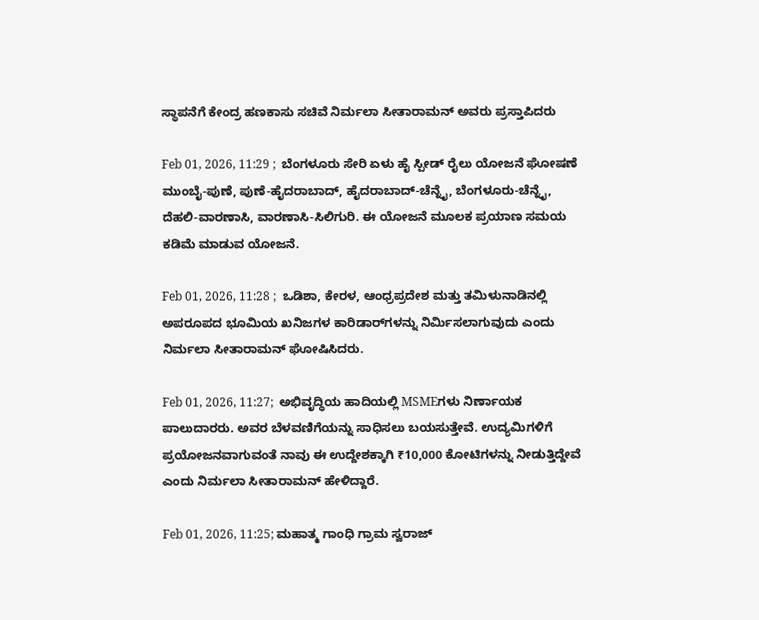ಸ್ಥಾಪನೆಗೆ ಕೇಂದ್ರ ಹಣಕಾಸು ಸಚಿವೆ ನಿರ್ಮಲಾ ಸೀತಾರಾಮನ್‌ ಅವರು ಪ್ರಸ್ತಾಪಿದರು

Feb 01, 2026, 11:29 ;  ಬೆಂಗಳೂರು ಸೇರಿ ಏಳು ಹೈ ಸ್ಪೀಡ್ ರೈಲು ಯೋಜನೆ ಘೋಷಣೆ ಮುಂಬೈ-ಪುಣೆ, ಪುಣೆ-ಹೈದರಾಬಾದ್, ಹೈದರಾಬಾದ್-ಚೆನ್ನೈ, ಬೆಂಗಳೂರು-ಚೆನ್ನೈ, ದೆಹಲಿ-ವಾರಣಾಸಿ, ವಾರಣಾಸಿ-ಸಿಲಿಗುರಿ. ಈ ಯೋಜನೆ ಮೂಲಕ ಪ್ರಯಾಣ ಸಮಯ ಕಡಿಮೆ ಮಾಡುವ ಯೋಜನೆ.

Feb 01, 2026, 11:28 ;  ಒಡಿಶಾ, ಕೇರಳ, ಆಂಧ್ರಪ್ರದೇಶ ಮತ್ತು ತಮಿಳುನಾಡಿನಲ್ಲಿ ಅಪರೂಪದ ಭೂಮಿಯ ಖನಿಜಗಳ ಕಾರಿಡಾರ್‌ಗಳನ್ನು ನಿರ್ಮಿಸಲಾಗುವುದು ಎಂದು ನಿರ್ಮಲಾ ಸೀತಾರಾಮನ್ ಘೋಷಿಸಿದರು.

Feb 01, 2026, 11:27;  ಅಭಿವೃದ್ಧಿಯ ಹಾದಿಯಲ್ಲಿ MSMEಗಳು ನಿರ್ಣಾಯಕ ಪಾಲುದಾರರು. ಅವರ ಬೆಳವಣಿಗೆಯನ್ನು ಸಾಧಿಸಲು ಬಯಸುತ್ತೇವೆ. ಉದ್ಯಮಿಗಳಿಗೆ ಪ್ರಯೋಜನವಾಗುವಂತೆ ನಾವು ಈ ಉದ್ದೇಶಕ್ಕಾಗಿ ₹10,000 ಕೋಟಿಗಳನ್ನು ನೀಡುತ್ತಿದ್ದೇವೆ ಎಂದು ನಿರ್ಮಲಾ ಸೀತಾರಾಮನ್ ಹೇಳಿದ್ದಾರೆ.

Feb 01, 2026, 11:25; ಮಹಾತ್ಮ ಗಾಂಧಿ ಗ್ರಾಮ ಸ್ವರಾಜ್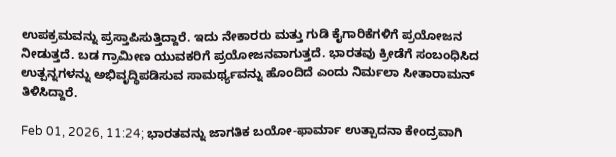ಉಪಕ್ರಮವನ್ನು ಪ್ರಸ್ತಾಪಿಸುತ್ತಿದ್ದಾರೆ. ಇದು ನೇಕಾರರು ಮತ್ತು ಗುಡಿ ಕೈಗಾರಿಕೆಗಳಿಗೆ ಪ್ರಯೋಜನ ನೀಡುತ್ತದೆ. ಬಡ ಗ್ರಾಮೀಣ ಯುವಕರಿಗೆ ಪ್ರಯೋಜನವಾಗುತ್ತದೆ. ಭಾರತವು ಕ್ರೀಡೆಗೆ ಸಂಬಂಧಿಸಿದ ಉತ್ಪನ್ನಗಳನ್ನು ಅಭಿವೃದ್ಧಿಪಡಿಸುವ ಸಾಮರ್ಥ್ಯವನ್ನು ಹೊಂದಿದೆ ಎಂದು ನಿರ್ಮಲಾ ಸೀತಾರಾಮನ್‌ ತಿಳಿಸಿದ್ದಾರೆ.

Feb 01, 2026, 11:24; ಭಾರತವನ್ನು ಜಾಗತಿಕ ಬಯೋ-ಫಾರ್ಮಾ ಉತ್ಪಾದನಾ ಕೇಂದ್ರವಾಗಿ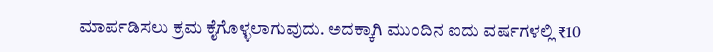ಮಾರ್ಪಡಿಸಲು ಕ್ರಮ ಕೈಗೊಳ್ಳಲಾಗುವುದು. ಅದಕ್ಕಾಗಿ ಮುಂದಿನ ಐದು ವರ್ಷಗಳಲ್ಲಿ ₹10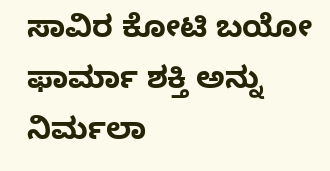ಸಾವಿರ ಕೋಟಿ ಬಯೋ ಫಾರ್ಮಾ ಶಕ್ತಿ ಅನ್ನು ನಿರ್ಮಲಾ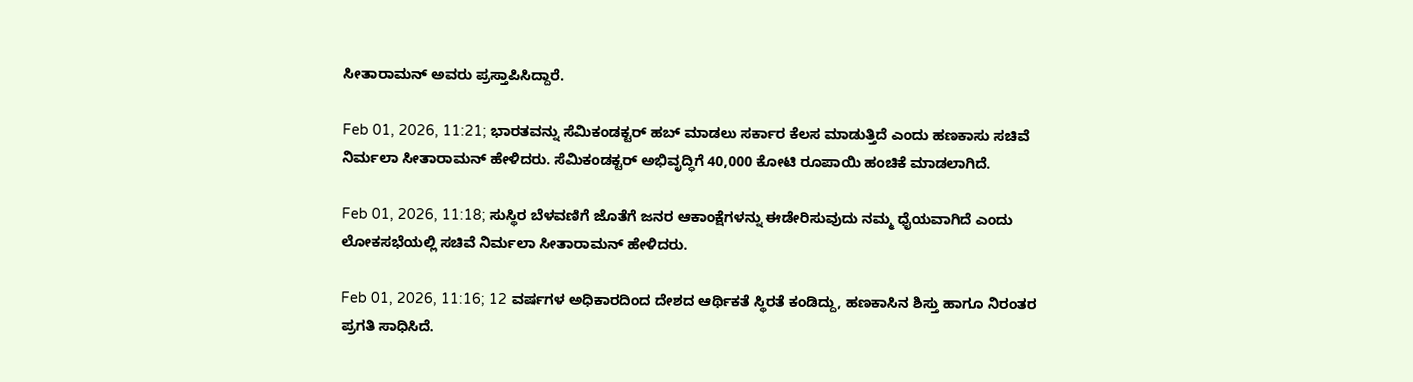ಸೀತಾರಾಮನ್‌ ಅವರು ಪ್ರಸ್ತಾಪಿಸಿದ್ದಾರೆ.

Feb 01, 2026, 11:21; ಭಾರತವನ್ನು ಸೆಮಿಕಂಡಕ್ಟರ್ ಹಬ್ ಮಾಡಲು ಸರ್ಕಾರ ಕೆಲಸ ಮಾಡುತ್ತಿದೆ ಎಂದು ಹಣಕಾಸು ಸಚಿವೆ ನಿರ್ಮಲಾ ಸೀತಾರಾಮನ್ ಹೇಳಿದರು. ಸೆಮಿಕಂಡಕ್ಟರ್ ಅಭಿವೃದ್ಧಿಗೆ 40,000 ಕೋಟಿ ರೂಪಾಯಿ ಹಂಚಿಕೆ ಮಾಡಲಾಗಿದೆ.

Feb 01, 2026, 11:18; ಸುಸ್ಥಿರ ಬೆಳವಣಿಗೆ ಜೊತೆಗೆ ಜನರ ಆಕಾಂಕ್ಷೆಗಳನ್ನು ಈಡೇರಿಸುವುದು ನಮ್ಮ ಧೈಯವಾಗಿದೆ ಎಂದು ಲೋಕಸಭೆಯಲ್ಲಿ ಸಚಿವೆ ನಿರ್ಮಲಾ ಸೀತಾರಾಮನ್‌ ಹೇಳಿದರು.

Feb 01, 2026, 11:16; 12 ವರ್ಷಗಳ ಅಧಿಕಾರದಿಂದ ದೇಶದ ಆರ್ಥಿಕತೆ ಸ್ಥಿರತೆ ಕಂಡಿದ್ದು, ಹಣಕಾಸಿನ ಶಿಸ್ತು ಹಾಗೂ ನಿರಂತರ ಪ್ರಗತಿ ಸಾಧಿಸಿದೆ.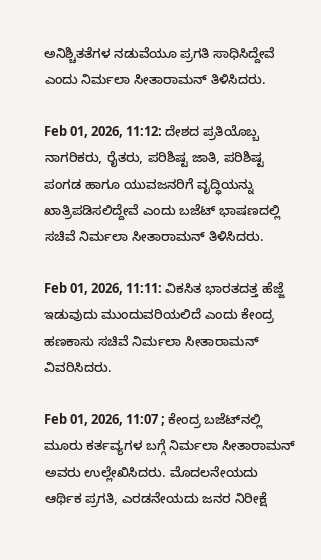ಅನಿಶ್ಚಿತತೆಗಳ ನಡುವೆಯೂ ಪ್ರಗತಿ ಸಾಧಿಸಿದ್ದೇವೆ ಎಂದು ನಿರ್ಮಲಾ ಸೀತಾರಾಮನ್‌ ತಿಳಿಸಿದರು.

Feb 01, 2026, 11:12: ದೇಶದ ಪ್ರತಿಯೊಬ್ಬ ನಾಗರಿಕರು, ರೈತರು, ಪರಿಶಿಷ್ಟ ಜಾತಿ, ಪರಿಶಿಷ್ಟ ಪಂಗಡ ಹಾಗೂ ಯುವಜನರಿಗೆ ವೃದ್ಧಿಯನ್ನು ಖಾತ್ರಿಪಡಿಸಲಿದ್ದೇವೆ ಎಂದು ಬಜೆಟ್ ಭಾಷಣದಲ್ಲಿ ಸಚಿವೆ ನಿರ್ಮಲಾ ಸೀತಾರಾಮನ್‌ ತಿಳಿಸಿದರು.

Feb 01, 2026, 11:11: ವಿಕಸಿತ ಭಾರತದತ್ತ ಹೆಜ್ಜೆ ಇಡುವುದು ಮುಂದುವರಿಯಲಿದೆ ಎಂದು ಕೇಂದ್ರ ಹಣಕಾಸು ಸಚಿವೆ ನಿರ್ಮಲಾ ಸೀತಾರಾಮನ್ ವಿವರಿಸಿದರು.

Feb 01, 2026, 11:07 ; ಕೇಂದ್ರ ಬಜೆಟ್‌ನಲ್ಲಿ ಮೂರು ಕರ್ತವ್ಯಗಳ ಬಗ್ಗೆ ನಿರ್ಮಲಾ ಸೀತಾರಾಮನ್‌ ಅವರು ಉಲ್ಲೇಖಿಸಿದರು. ಮೊದಲನೇಯದು ಆರ್ಥಿಕ ಪ್ರಗತಿ, ಎರಡನೇಯದು ಜನರ ನಿರೀಕ್ಷೆ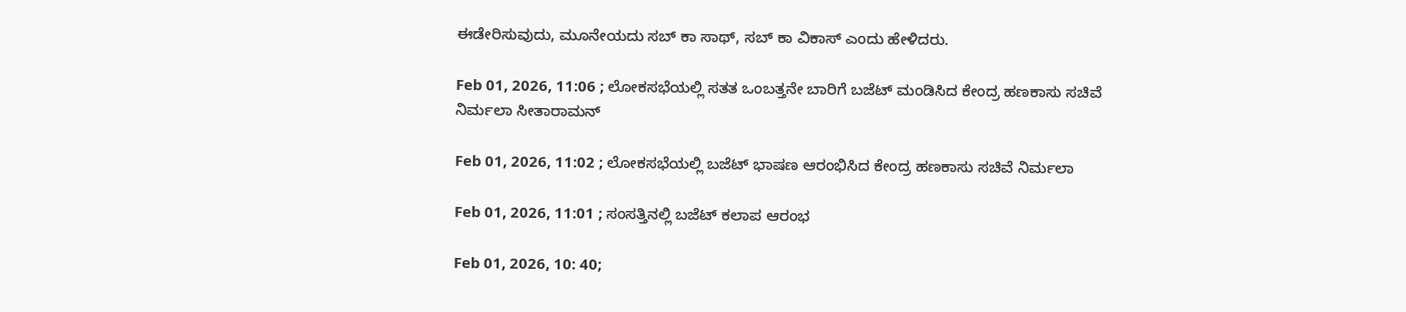ಈಡೇರಿಸುವುದು, ಮೂನೇಯದು ಸಬ್ ಕಾ ಸಾಥ್, ಸಬ್ ಕಾ ವಿಕಾಸ್ ಎಂದು ಹೇಳಿದರು.

Feb 01, 2026, 11:06 ; ಲೋಕಸಭೆಯಲ್ಲಿ ಸತತ ಒಂಬತ್ತನೇ ಬಾರಿಗೆ ಬಜೆಟ್‌‌ ಮಂಡಿಸಿದ ಕೇಂದ್ರ ಹಣಕಾಸು ಸಚಿವೆ ನಿರ್ಮಲಾ ಸೀತಾರಾಮನ್

Feb 01, 2026, 11:02 ; ಲೋಕಸಭೆಯಲ್ಲಿ ಬಜೆಟ್‌ ಭಾಷಣ ಆರಂಭಿಸಿದ ಕೇಂದ್ರ ಹಣಕಾಸು ಸಚಿವೆ ನಿರ್ಮಲಾ

Feb 01, 2026, 11:01 ; ಸಂಸತ್ತಿನಲ್ಲಿ ಬಜೆಟ್‌ ಕಲಾಪ ಆರಂಭ

Feb 01, 2026, 10: 40;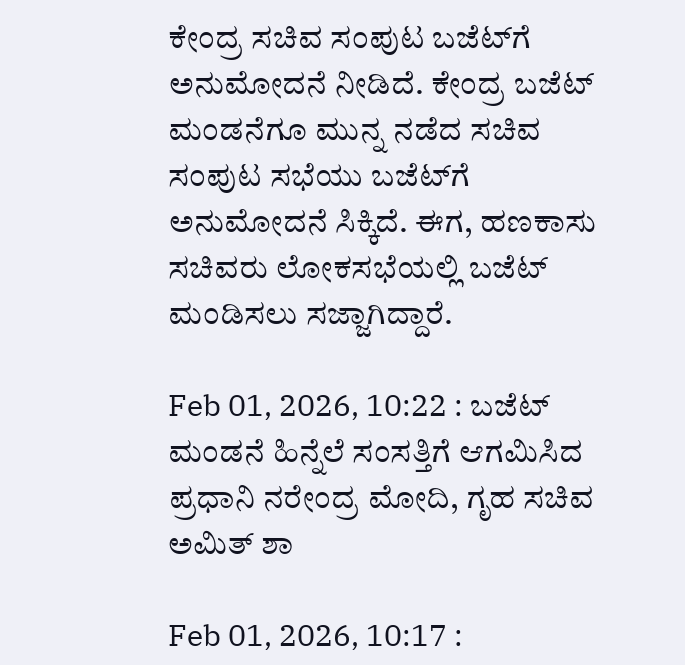ಕೇಂದ್ರ ಸಚಿವ ಸಂಪುಟ ಬಜೆಟ್‌ಗೆ ಅನುಮೋದನೆ ನೀಡಿದೆ. ಕೇಂದ್ರ ಬಜೆಟ್ ಮಂಡನೆಗೂ ಮುನ್ನ ನಡೆದ ಸಚಿವ ಸಂಪುಟ ಸಭೆಯು ಬಜೆಟ್‌ಗೆ ಅನುಮೋದನೆ ಸಿಕ್ಕಿದೆ. ಈಗ, ಹಣಕಾಸು ಸಚಿವರು ಲೋಕಸಭೆಯಲ್ಲಿ ಬಜೆಟ್ ಮಂಡಿಸಲು ಸಜ್ಜಾಗಿದ್ದಾರೆ.

Feb 01, 2026, 10:22 : ಬಜೆಟ್‌ ಮಂಡನೆ ಹಿನ್ನೆಲೆ ಸಂಸತ್ತಿಗೆ ಆಗಮಿಸಿದ ಪ್ರಧಾನಿ ನರೇಂದ್ರ ಮೋದಿ, ಗೃಹ ಸಚಿವ ಅಮಿತ್‌ ಶಾ

Feb 01, 2026, 10:17 :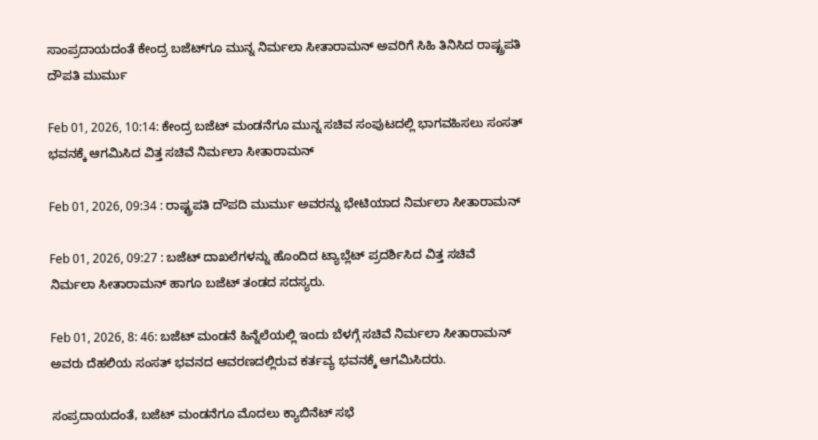ಸಾಂಪ್ರದಾಯದಂತೆ ಕೇಂದ್ರ ಬಜೆಟ್‌ಗೂ ಮುನ್ನ ನಿರ್ಮಲಾ ಸೀತಾರಾಮನ್ ಅವರಿಗೆ ಸಿಹಿ ತಿನಿಸಿದ ರಾಷ್ಟ್ರಪತಿ ದೌಪತಿ ಮುರ್ಮು

Feb 01, 2026, 10:14: ಕೇಂದ್ರ ಬಜೆಟ್ ಮಂಡನೆಗೂ ಮುನ್ನ ಸಚಿವ ಸಂಪುಟದಲ್ಲಿ ಭಾಗವಹಿಸಲು ಸಂಸತ್ ಭವನಕ್ಕೆ ಆಗಮಿಸಿದ ವಿತ್ತ ಸಚಿವೆ ನಿರ್ಮಲಾ ಸೀತಾರಾಮನ್

Feb 01, 2026, 09:34 : ರಾಷ್ಟ್ರಪತಿ ದೌಪದಿ ಮುರ್ಮು ಅವರನ್ನು ಭೇಟಿಯಾದ ನಿರ್ಮಲಾ ಸೀತಾರಾಮನ್

Feb 01, 2026, 09:27 : ಬಜೆಟ್ ದಾಖಲೆಗಳನ್ನು ಹೊಂದಿದ ಟ್ಯಾಬ್ಲೆಟ್ ಪ್ರದರ್ಶಿಸಿದ ವಿತ್ತ ಸಚಿವೆ ನಿರ್ಮಲಾ ಸೀತಾರಾಮನ್ ಹಾಗೂ ಬಜೆಟ್ ತಂಡದ ಸದಸ್ಯರು.

Feb 01, 2026, 8: 46: ಬಜೆಟ್ ಮಂಡನೆ ಹಿನ್ನೆಲೆಯಲ್ಲಿ ಇಂದು ಬೆಳಗ್ಗೆ ಸಚಿವೆ ನಿರ್ಮಲಾ ಸೀತಾರಾಮನ್ ಅವರು ದೆಹಲಿಯ ಸಂಸತ್ ಭವನದ ಆವರಣದಲ್ಲಿರುವ ಕರ್ತವ್ಯ ಭವನಕ್ಕೆ ಆಗಮಿಸಿದರು.

ಸಂಪ್ರದಾಯದಂತೆ, ಬಜೆಟ್ ಮಂಡನೆಗೂ ಮೊದಲು ಕ್ಯಾಬಿನೆಟ್ ಸಭೆ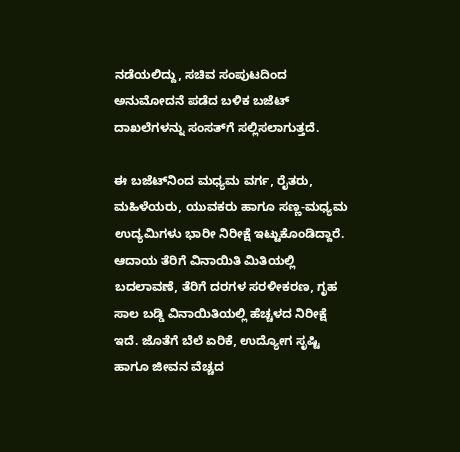ನಡೆಯಲಿದ್ದು, ಸಚಿವ ಸಂಪುಟದಿಂದ ಅನುಮೋದನೆ ಪಡೆದ ಬಳಿಕ ಬಜೆಟ್ ದಾಖಲೆಗಳನ್ನು ಸಂಸತ್‌ಗೆ ಸಲ್ಲಿಸಲಾಗುತ್ತದೆ.

ಈ ಬಜೆಟ್‌ನಿಂದ ಮಧ್ಯಮ ವರ್ಗ, ರೈತರು, ಮಹಿಳೆಯರು, ಯುವಕರು ಹಾಗೂ ಸಣ್ಣ-ಮಧ್ಯಮ ಉದ್ಯಮಿಗಳು ಭಾರೀ ನಿರೀಕ್ಷೆ ಇಟ್ಟುಕೊಂಡಿದ್ದಾರೆ. ಆದಾಯ ತೆರಿಗೆ ವಿನಾಯಿತಿ ಮಿತಿಯಲ್ಲಿ ಬದಲಾವಣೆ, ತೆರಿಗೆ ದರಗಳ ಸರಳೀಕರಣ, ಗೃಹ ಸಾಲ ಬಡ್ಡಿ ವಿನಾಯಿತಿಯಲ್ಲಿ ಹೆಚ್ಚಳದ ನಿರೀಕ್ಷೆ ಇದೆ. ಜೊತೆಗೆ ಬೆಲೆ ಏರಿಕೆ, ಉದ್ಯೋಗ ಸೃಷ್ಟಿ ಹಾಗೂ ಜೀವನ ವೆಚ್ಚದ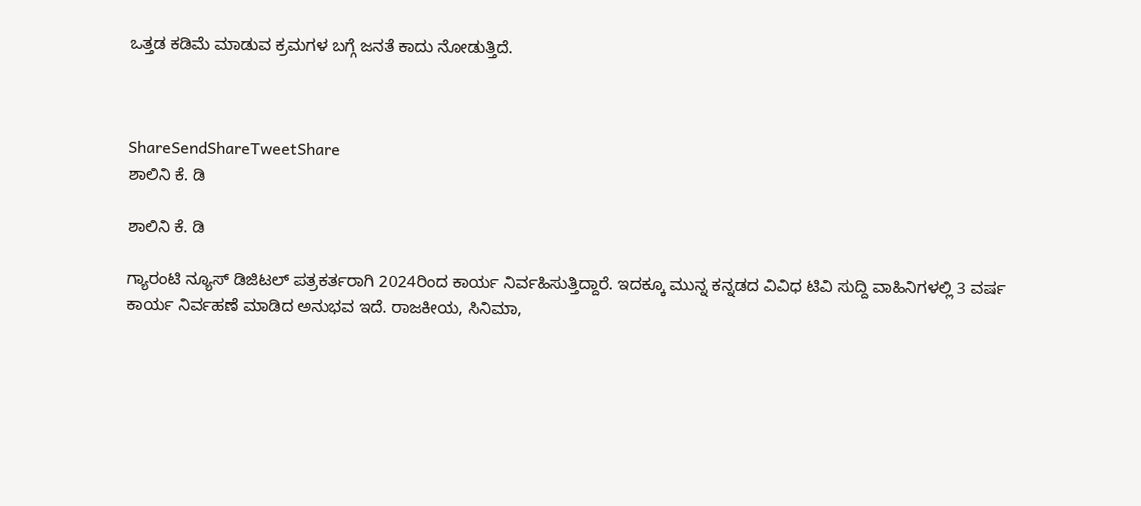ಒತ್ತಡ ಕಡಿಮೆ ಮಾಡುವ ಕ್ರಮಗಳ ಬಗ್ಗೆ ಜನತೆ ಕಾದು ನೋಡುತ್ತಿದೆ.



ShareSendShareTweetShare
ಶಾಲಿನಿ ಕೆ. ಡಿ

ಶಾಲಿನಿ ಕೆ. ಡಿ

ಗ್ಯಾರಂಟಿ ನ್ಯೂಸ್ ಡಿಜಿಟಲ್ ಪತ್ರಕರ್ತರಾಗಿ 2024ರಿಂದ ಕಾರ್ಯ ನಿರ್ವಹಿಸುತ್ತಿದ್ದಾರೆ. ಇದಕ್ಕೂ ಮುನ್ನ ಕನ್ನಡದ ವಿವಿಧ ಟಿವಿ ಸುದ್ದಿ ವಾಹಿನಿಗಳಲ್ಲಿ 3 ವರ್ಷ ಕಾರ್ಯ ನಿರ್ವಹಣೆ ಮಾಡಿದ ಅನುಭವ ಇದೆ. ರಾಜಕೀಯ, ಸಿನಿಮಾ,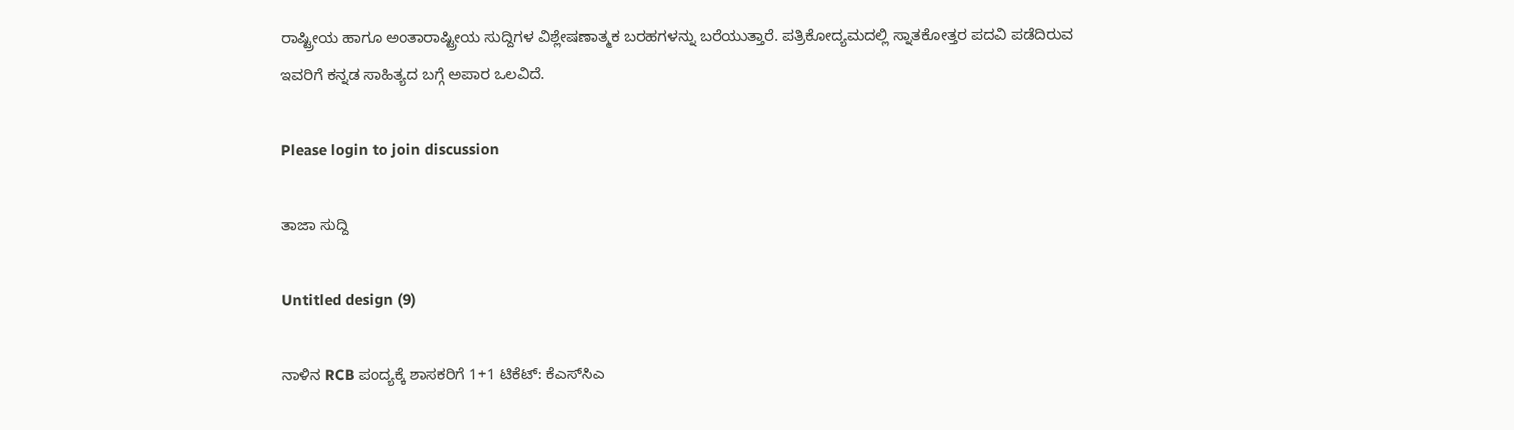ರಾಷ್ಟ್ರೀಯ ಹಾಗೂ ಅಂತಾರಾಷ್ಟ್ರೀಯ ಸುದ್ದಿಗಳ ವಿಶ್ಲೇಷಣಾತ್ಮಕ ಬರಹಗಳನ್ನು ಬರೆಯುತ್ತಾರೆ. ಪತ್ರಿಕೋದ್ಯಮದಲ್ಲಿ ಸ್ನಾತಕೋತ್ತರ ಪದವಿ ಪಡೆದಿರುವ ಇವರಿಗೆ ಕನ್ನಡ ಸಾಹಿತ್ಯದ ಬಗ್ಗೆ ಅಪಾರ ಒಲವಿದೆ.

Please login to join discussion

ತಾಜಾ ಸುದ್ದಿ

Untitled design (9)

ನಾಳಿನ RCB ಪಂದ್ಯಕ್ಕೆ ಶಾಸಕರಿಗೆ 1+1 ಟಿಕೆಟ್: ಕೆಎಸ್‌ಸಿಎ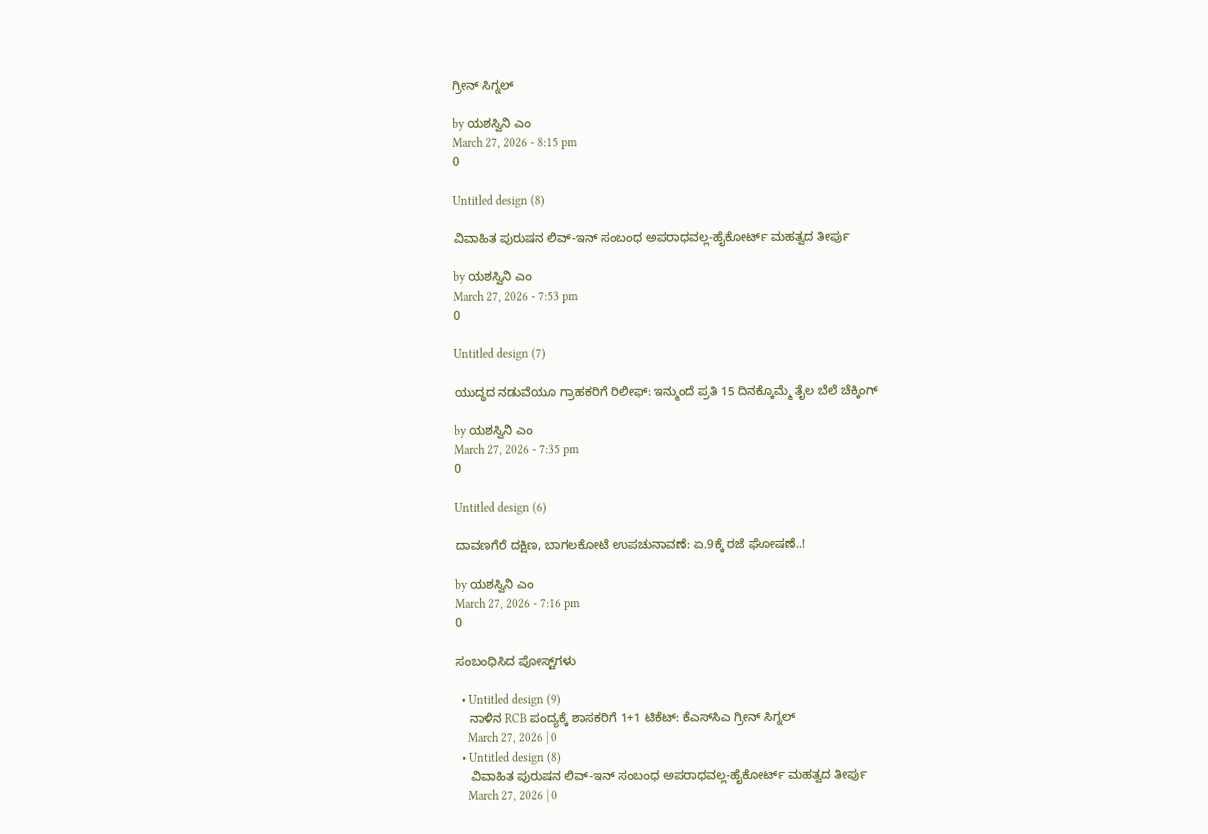ಗ್ರೀನ್ ಸಿಗ್ನಲ್

by ಯಶಸ್ವಿನಿ ಎಂ
March 27, 2026 - 8:15 pm
0

Untitled design (8)

ವಿವಾಹಿತ ಪುರುಷನ ಲಿವ್-ಇನ್ ಸಂಬಂಧ ಅಪರಾಧವಲ್ಲ-ಹೈಕೋರ್ಟ್ ಮಹತ್ವದ ತೀರ್ಪು

by ಯಶಸ್ವಿನಿ ಎಂ
March 27, 2026 - 7:53 pm
0

Untitled design (7)

ಯುದ್ಧದ ನಡುವೆಯೂ ಗ್ರಾಹಕರಿಗೆ ರಿಲೀಫ್: ಇನ್ಮುಂದೆ ಪ್ರತಿ 15 ದಿನಕ್ಕೊಮ್ಮೆ ತೈಲ ಬೆಲೆ ಚೆಕ್ಕಿಂಗ್

by ಯಶಸ್ವಿನಿ ಎಂ
March 27, 2026 - 7:35 pm
0

Untitled design (6)

ದಾವಣಗೆರೆ ದಕ್ಷಿಣ, ಬಾಗಲಕೋಟೆ ಉಪಚುನಾವಣೆ: ಏ.9ಕ್ಕೆ ರಜೆ ಘೋಷಣೆ..!

by ಯಶಸ್ವಿನಿ ಎಂ
March 27, 2026 - 7:16 pm
0

ಸಂಬಂಧಿಸಿದ ಪೋಸ್ಟ್‌ಗಳು

  • Untitled design (9)
    ನಾಳಿನ RCB ಪಂದ್ಯಕ್ಕೆ ಶಾಸಕರಿಗೆ 1+1 ಟಿಕೆಟ್: ಕೆಎಸ್‌ಸಿಎ ಗ್ರೀನ್ ಸಿಗ್ನಲ್
    March 27, 2026 | 0
  • Untitled design (8)
    ವಿವಾಹಿತ ಪುರುಷನ ಲಿವ್-ಇನ್ ಸಂಬಂಧ ಅಪರಾಧವಲ್ಲ-ಹೈಕೋರ್ಟ್ ಮಹತ್ವದ ತೀರ್ಪು
    March 27, 2026 | 0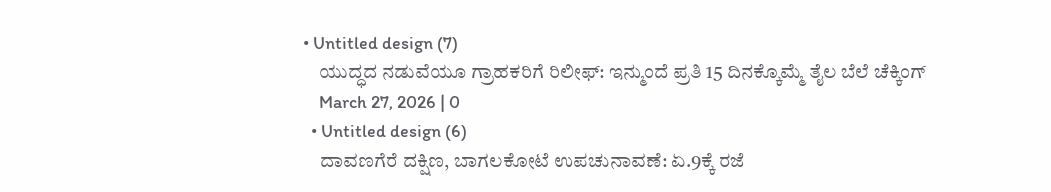• Untitled design (7)
    ಯುದ್ಧದ ನಡುವೆಯೂ ಗ್ರಾಹಕರಿಗೆ ರಿಲೀಫ್: ಇನ್ಮುಂದೆ ಪ್ರತಿ 15 ದಿನಕ್ಕೊಮ್ಮೆ ತೈಲ ಬೆಲೆ ಚೆಕ್ಕಿಂಗ್
    March 27, 2026 | 0
  • Untitled design (6)
    ದಾವಣಗೆರೆ ದಕ್ಷಿಣ, ಬಾಗಲಕೋಟೆ ಉಪಚುನಾವಣೆ: ಏ.9ಕ್ಕೆ ರಜೆ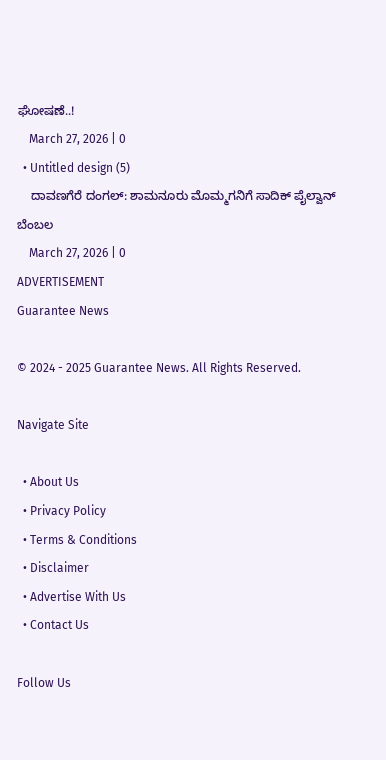ಘೋಷಣೆ..!
    March 27, 2026 | 0
  • Untitled design (5)
    ದಾವಣಗೆರೆ ದಂಗಲ್‌: ಶಾಮನೂರು ಮೊಮ್ಮಗನಿಗೆ ಸಾದಿಕ್ ಪೈಲ್ವಾನ್‌ ಬೆಂಬಲ
    March 27, 2026 | 0
ADVERTISEMENT
Guarantee News

© 2024 - 2025 Guarantee News. All Rights Reserved.

Navigate Site

  • About Us
  • Privacy Policy
  • Terms & Conditions
  • Disclaimer
  • Advertise With Us
  • Contact Us

Follow Us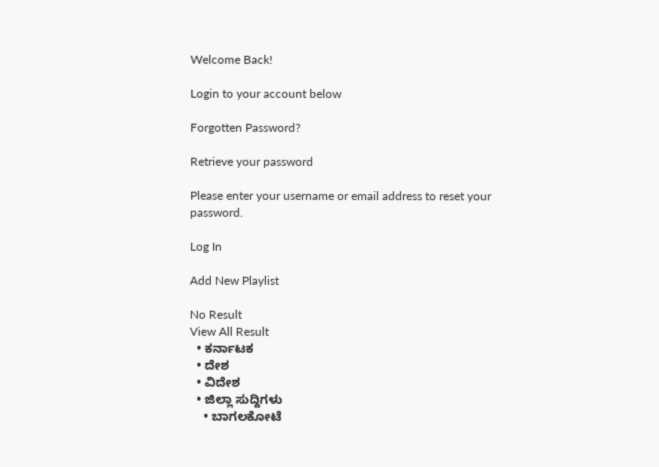Welcome Back!

Login to your account below

Forgotten Password?

Retrieve your password

Please enter your username or email address to reset your password.

Log In

Add New Playlist

No Result
View All Result
  • ಕರ್ನಾಟಕ
  • ದೇಶ
  • ವಿದೇಶ
  • ಜಿಲ್ಲಾ ಸುದ್ದಿಗಳು
    • ಬಾಗಲಕೋಟೆ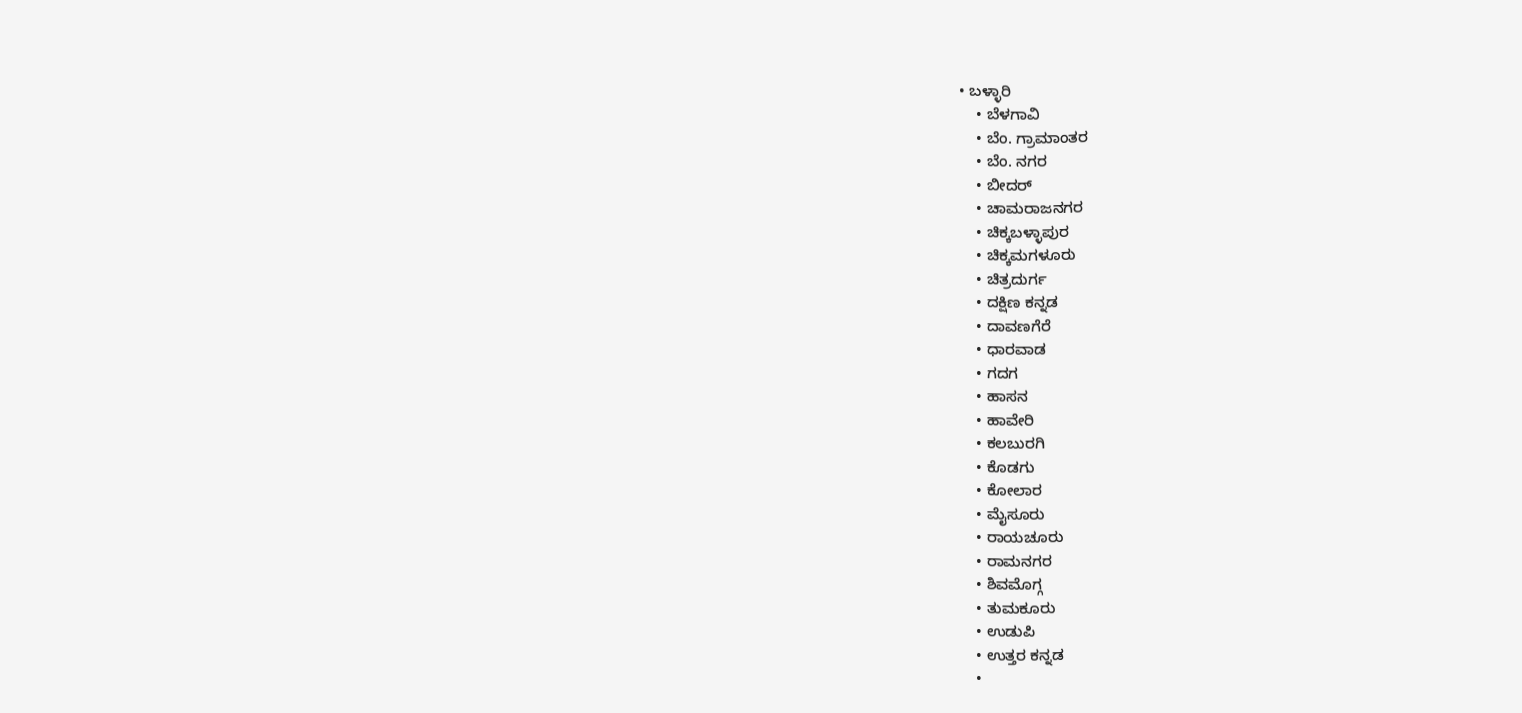• ಬಳ್ಳಾರಿ
    • ಬೆಳಗಾವಿ
    • ಬೆಂ. ಗ್ರಾಮಾಂತರ
    • ಬೆಂ. ನಗರ
    • ಬೀದರ್
    • ಚಾಮರಾಜನಗರ
    • ಚಿಕ್ಕಬಳ್ಳಾಪುರ
    • ಚಿಕ್ಕಮಗಳೂರು
    • ಚಿತ್ರದುರ್ಗ
    • ದಕ್ಷಿಣ ಕನ್ನಡ
    • ದಾವಣಗೆರೆ
    • ಧಾರವಾಡ
    • ಗದಗ
    • ಹಾಸನ
    • ಹಾವೇರಿ
    • ಕಲಬುರಗಿ
    • ಕೊಡಗು
    • ಕೋಲಾರ
    • ಮೈಸೂರು
    • ರಾಯಚೂರು
    • ರಾಮನಗರ
    • ಶಿವಮೊಗ್ಗ
    • ತುಮಕೂರು
    • ಉಡುಪಿ
    • ಉತ್ತರ ಕನ್ನಡ
    •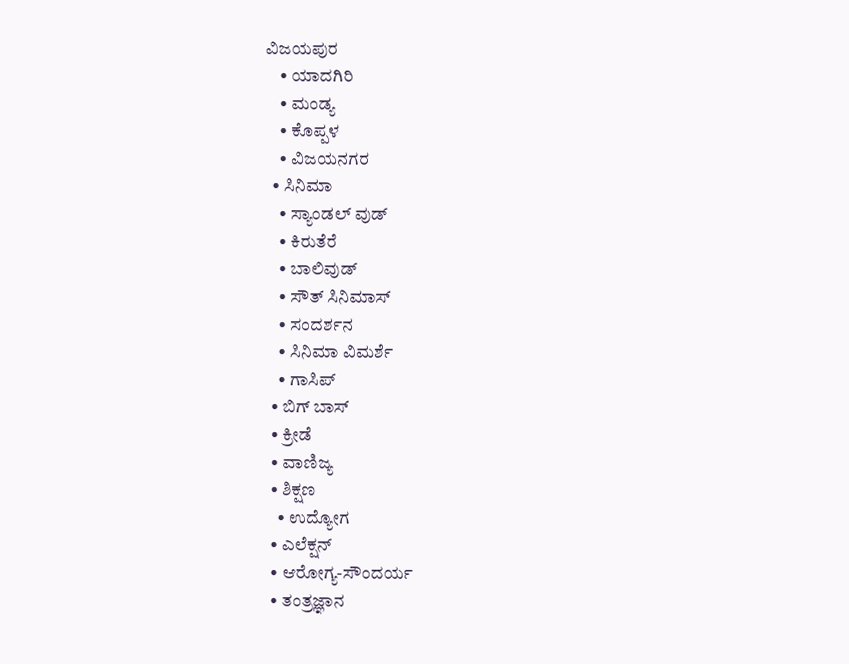ವಿಜಯಪುರ
    • ಯಾದಗಿರಿ
    • ಮಂಡ್ಯ
    • ಕೊಪ್ಪಳ
    • ವಿಜಯನಗರ
  • ಸಿನಿಮಾ
    • ಸ್ಯಾಂಡಲ್ ವುಡ್
    • ಕಿರುತೆರೆ
    • ಬಾಲಿವುಡ್
    • ಸೌತ್ ಸಿನಿಮಾಸ್
    • ಸಂದರ್ಶನ
    • ಸಿನಿಮಾ ವಿಮರ್ಶೆ
    • ಗಾಸಿಪ್
  • ಬಿಗ್ ಬಾಸ್
  • ಕ್ರೀಡೆ
  • ವಾಣಿಜ್ಯ
  • ಶಿಕ್ಷಣ
    • ಉದ್ಯೋಗ
  • ಎಲೆಕ್ಷನ್
  • ಆರೋಗ್ಯ-ಸೌಂದರ್ಯ
  • ತಂತ್ರಜ್ಞಾನ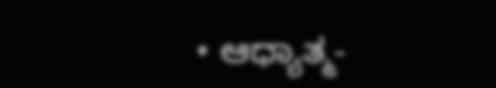• ಆಧ್ಯಾತ್ಮ-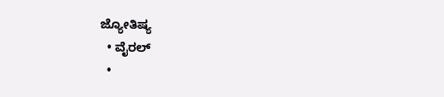ಜ್ಯೋತಿಷ್ಯ
  • ವೈರಲ್
  •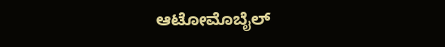ಆಟೋಮೊಬೈಲ್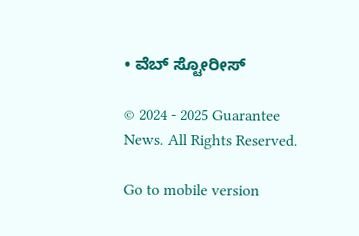• ವೆಬ್ ಸ್ಟೋರೀಸ್

© 2024 - 2025 Guarantee News. All Rights Reserved.

Go to mobile version